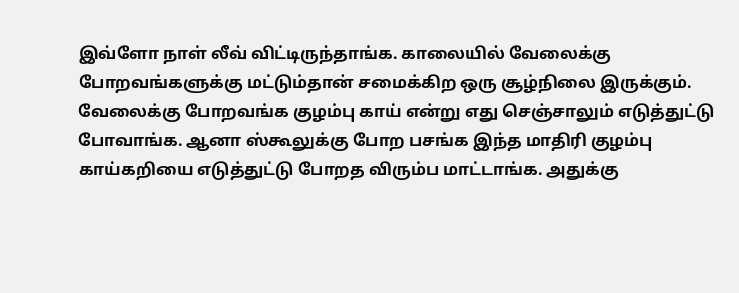இவ்ளோ நாள் லீவ் விட்டிருந்தாங்க. காலையில் வேலைக்கு போறவங்களுக்கு மட்டும்தான் சமைக்கிற ஒரு சூழ்நிலை இருக்கும். வேலைக்கு போறவங்க குழம்பு காய் என்று எது செஞ்சாலும் எடுத்துட்டு போவாங்க. ஆனா ஸ்கூலுக்கு போற பசங்க இந்த மாதிரி குழம்பு காய்கறியை எடுத்துட்டு போறத விரும்ப மாட்டாங்க. அதுக்கு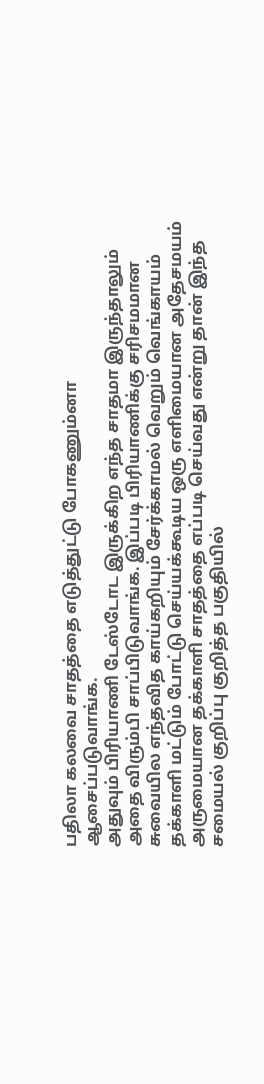பதிலா கலவை சாதத்தை எடுத்துட்டு போகணும்னா ஆசைப்படுவாங்க.
அதுவும் பிரியாணி டேஸ்டோட இருக்கிற எந்த சாதமா இருந்தாலும் அதை விரும்பி சாப்பிடுவாங்க. இப்படி பிரியாணிக்கு சரிசமமான சுவையில எந்தவித காய்கறியும் சேர்க்காமல் வெறும் வெங்காயம் தக்காளி மட்டும் போட்டு செய்யக்கூடிய ஒரு எளிமையான அதேசமயம் அருமையான தக்காளி சாதத்தை எப்படி செய்வது என்று தான் இந்த சமையல் குறிப்பு குறித்த பகுதியில்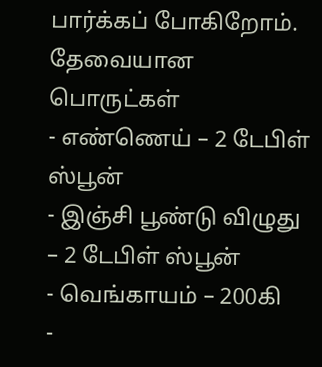பார்க்கப் போகிறோம்.
தேவையான பொருட்கள்
- எண்ணெய் – 2 டேபிள் ஸ்பூன்
- இஞ்சி பூண்டு விழுது – 2 டேபிள் ஸ்பூன்
- வெங்காயம் – 200கி
-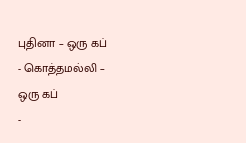புதினா – ஒரு கப்
- கொத்தமல்லி – ஒரு கப்
-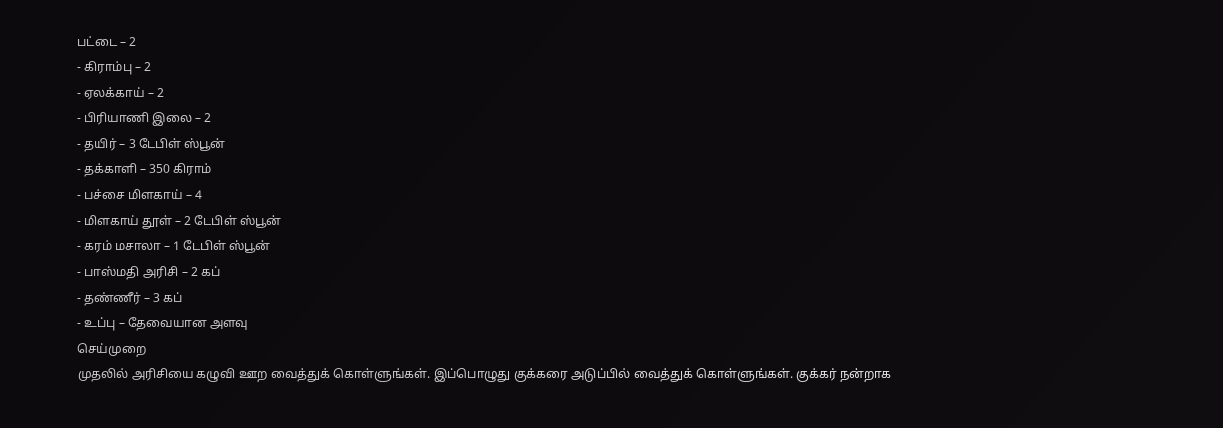பட்டை – 2
- கிராம்பு – 2
- ஏலக்காய் – 2
- பிரியாணி இலை – 2
- தயிர் – 3 டேபிள் ஸ்பூன்
- தக்காளி – 350 கிராம்
- பச்சை மிளகாய் – 4
- மிளகாய் தூள் – 2 டேபிள் ஸ்பூன்
- கரம் மசாலா – 1 டேபிள் ஸ்பூன்
- பாஸ்மதி அரிசி – 2 கப்
- தண்ணீர் – 3 கப்
- உப்பு – தேவையான அளவு
செய்முறை
முதலில் அரிசியை கழுவி ஊற வைத்துக் கொள்ளுங்கள். இப்பொழுது குக்கரை அடுப்பில் வைத்துக் கொள்ளுங்கள். குக்கர் நன்றாக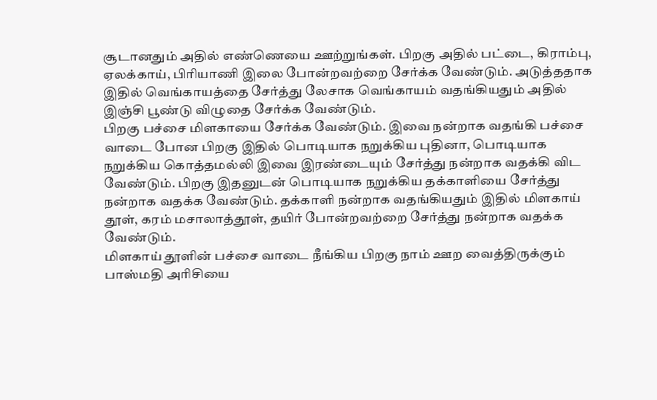சூடானதும் அதில் எண்ணெயை ஊற்றுங்கள். பிறகு அதில் பட்டை, கிராம்பு, ஏலக்காய், பிரியாணி இலை போன்றவற்றை சேர்க்க வேண்டும். அடுத்ததாக இதில் வெங்காயத்தை சேர்த்து லேசாக வெங்காயம் வதங்கியதும் அதில் இஞ்சி பூண்டு விழுதை சேர்க்க வேண்டும்.
பிறகு பச்சை மிளகாயை சேர்க்க வேண்டும். இவை நன்றாக வதங்கி பச்சை வாடை போன பிறகு இதில் பொடியாக நறுக்கிய புதினா, பொடியாக நறுக்கிய கொத்தமல்லி இவை இரண்டையும் சேர்த்து நன்றாக வதக்கி விட வேண்டும். பிறகு இதனுடன் பொடியாக நறுக்கிய தக்காளியை சேர்த்து நன்றாக வதக்க வேண்டும். தக்காளி நன்றாக வதங்கியதும் இதில் மிளகாய் தூள், கரம் மசாலாத்தூள், தயிர் போன்றவற்றை சேர்த்து நன்றாக வதக்க வேண்டும்.
மிளகாய் தூளின் பச்சை வாடை நீங்கிய பிறகு நாம் ஊற வைத்திருக்கும் பாஸ்மதி அரிசியை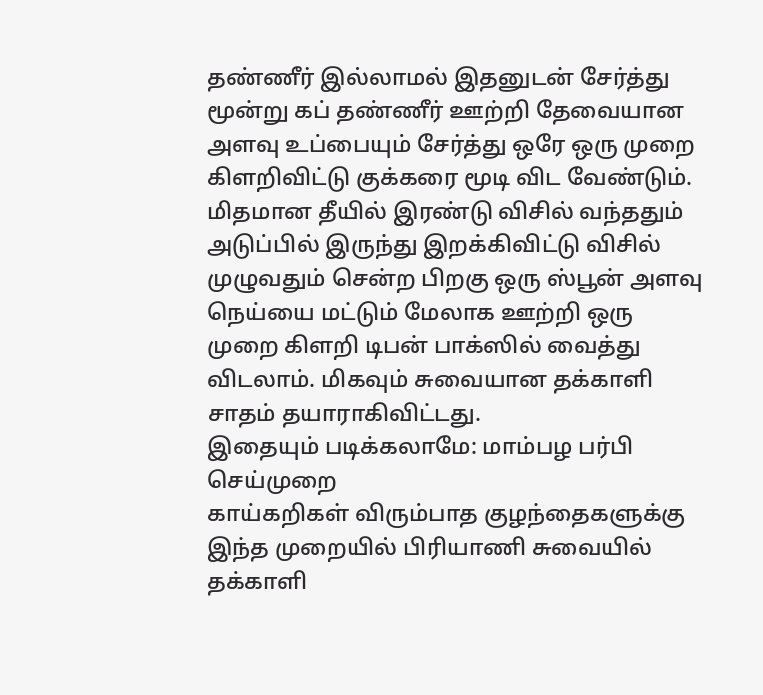தண்ணீர் இல்லாமல் இதனுடன் சேர்த்து மூன்று கப் தண்ணீர் ஊற்றி தேவையான அளவு உப்பையும் சேர்த்து ஒரே ஒரு முறை கிளறிவிட்டு குக்கரை மூடி விட வேண்டும். மிதமான தீயில் இரண்டு விசில் வந்ததும் அடுப்பில் இருந்து இறக்கிவிட்டு விசில் முழுவதும் சென்ற பிறகு ஒரு ஸ்பூன் அளவு நெய்யை மட்டும் மேலாக ஊற்றி ஒரு முறை கிளறி டிபன் பாக்ஸில் வைத்து விடலாம். மிகவும் சுவையான தக்காளி சாதம் தயாராகிவிட்டது.
இதையும் படிக்கலாமே: மாம்பழ பர்பி செய்முறை
காய்கறிகள் விரும்பாத குழந்தைகளுக்கு இந்த முறையில் பிரியாணி சுவையில் தக்காளி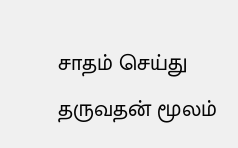சாதம் செய்து தருவதன் மூலம்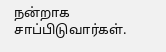நன்றாக சாப்பிடுவார்கள்.